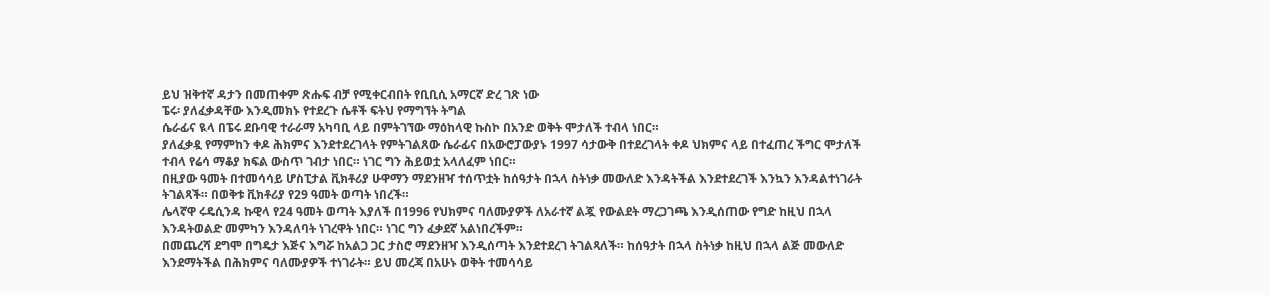ይህ ዝቅተኛ ዳታን በመጠቀም ጽሑፍ ብቻ የሚቀርብበት የቢቢሲ አማርኛ ድረ ገጽ ነው
ፔሩ፡ ያለፈቃዳቸው እንዲመክኑ የተደረጉ ሴቶች ፍትህ የማግኘት ትግል
ሴራፊና ዪላ በፔሩ ደቡባዊ ተራራማ አካባቢ ላይ በምትገኘው ማዕከላዊ ኩስኮ በአንድ ወቅት ሞታለች ተብላ ነበር።
ያለፈቃዷ የማምከን ቀዶ ሕክምና እንደተደረገላት የምትገልጸው ሴራፊና በአውሮፓውያኑ 1997 ሳታውቅ በተደረገላት ቀዶ ህክምና ላይ በተፈጠረ ችግር ሞታለች ተብላ የሬሳ ማቆያ ክፍል ውስጥ ገብታ ነበር። ነገር ግን ሕይወቷ አላለፈም ነበር።
በዚያው ዓመት በተመሳሳይ ሆስፒታል ቪክቶሪያ ሁዋማን ማደንዘዣ ተሰጥቷት ከሰዓታት በኋላ ስትነቃ መውለድ እንዳትችል እንደተደረገች እንኳን እንዳልተነገራት ትገልጻች። በወቅቱ ቪክቶሪያ የ29 ዓመት ወጣት ነበረች።
ሌላኛዋ ሩዴሲንዳ ኩዊላ የ24 ዓመት ወጣት እያለች በ1996 የህክምና ባለሙያዎች ለአራተኛ ልጇ የውልደት ማረጋገጫ እንዲሰጠው የግድ ከዚህ በኋላ እንዳትወልድ መምካን እንዳለባት ነገረዋት ነበር። ነገር ግን ፈቃደኛ አልነበረችም።
በመጨረሻ ደግሞ በግዴታ እጅና እግሯ ከአልጋ ጋር ታስሮ ማደንዘዣ እንዲሰጣት እንደተደረገ ትገልጻለች። ከሰዓታት በኋላ ስትነቃ ከዚህ በኋላ ልጅ መውለድ እንደማትችል በሕክምና ባለሙያዎች ተነገራት። ይህ መረጃ በአሁኑ ወቅት ተመሳሳይ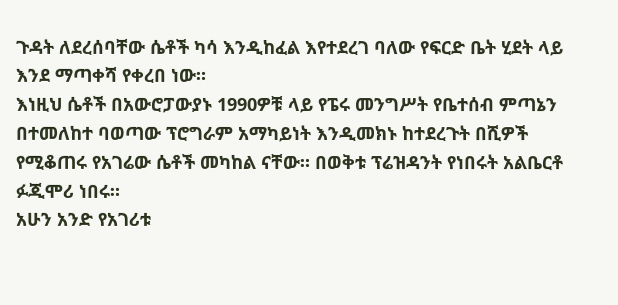ጉዳት ለደረሰባቸው ሴቶች ካሳ እንዲከፈል እየተደረገ ባለው የፍርድ ቤት ሂደት ላይ እንደ ማጣቀሻ የቀረበ ነው።
እነዚህ ሴቶች በአውሮፓውያኑ 1990ዎቹ ላይ የፔሩ መንግሥት የቤተሰብ ምጣኔን በተመለከተ ባወጣው ፕሮግራም አማካይነት እንዲመክኑ ከተደረጉት በሺዎች የሚቆጠሩ የአገሬው ሴቶች መካከል ናቸው። በወቅቱ ፕሬዝዳንት የነበሩት አልቤርቶ ፉጂሞሪ ነበሩ።
አሁን አንድ የአገሪቱ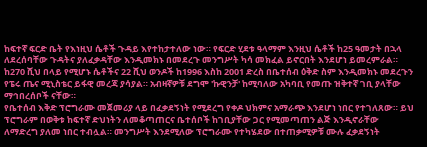ከፍተኛ ፍርድ ቤት የእነዚህ ሴቶች ጉዳይ እየተከታተለው ነው። የፍርድ ሂደቱ ዓላማም እንዚህ ሴቶች ከ25 ዓመታት በኋላ ለደረሰባቸው ጉዳትና ያለፈቃዳቸው እንዲመክኑ በመደረጉ መንግሥት ካሳ መክፈል ይኖርበት እንደሆነ ይመረምራል።
ከ270 ሺህ በላይ የሚሆኑ ሴቶችና 22 ሺህ ወንዶች ከ1996 እስከ 2001 ድረስ በቤተሰብ ዕቅድ ስም እንዲመክኑ መደረጉን የፔሩ ጤና ሚኒስቴር ይፋዊ መረጃ ያሳያል። አብዛኛዎቹ ደግሞ 'ኩዊንቻ' ከሚባለው አካባቢ የመጡ ዝቅተኛ ገቢ ያላቸው ማኅበረሰቦች ናቸው።
የቤተሰብ እቅድ ፕሮግራሙ መጀመሪያ ላይ በፈቃደኝነት የሚደረግ የቀዶ ህክምና አማራጭ እንደሆነ ነበር የተገለጸው። ይህ ፕሮግራም በወቅቱ ከፍተኛ ድህነትን ለመቆጣጠርና ቤተሰቦች ከገቢያቸው ጋር የሚመጣጠን ልጅ እንዲኖራቸው ለማድረግ ያለመ ነበር ተብሏል። መንግሥት እንደሚለው ፕሮግራሙ የተካሄደው በተጠቃሚዎቹ ሙሉ ፈቃደኝነት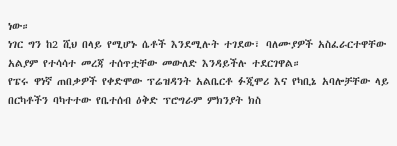ነው።
ነገር ግን ከ2 ሺህ በላይ የሚሆኑ ሴቶች እንደሚሉት ተገደው፣ ባለሙያዎች አስፈራርተዋቸው አልያም የተሳሳተ መረጃ ተሰጥቷቸው መውለድ እንዳይችሉ ተደርገዋል።
የፔሩ ዋነኛ ጠበቃዎች የቀድሞው ፕሬዝዳንት አልቤርቶ ፉጂሞሪ እና የካቢኔ አባሎቻቸው ላይ በርካቶችን ባካተተው የቤተሰብ ዕቅድ ፕሮግራም ምክንያት ክስ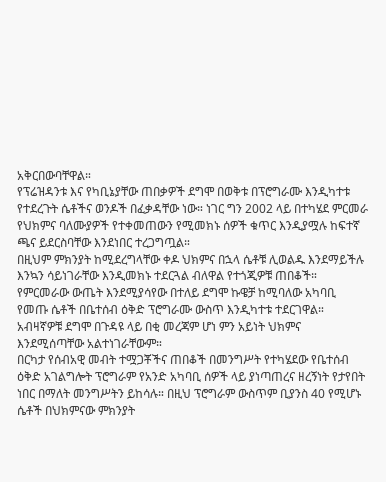አቅርበውባቸዋል።
የፕሬዝዳንቱ እና የካቢኔያቸው ጠበቃዎች ደግሞ በወቅቱ በፕሮግራሙ እንዲካተቱ የተደረጉት ሴቶችና ወንዶች በፈቃዳቸው ነው። ነገር ግን 2002 ላይ በተካሄደ ምርመራ የህክምና ባለሙያዎች የተቀመጠውን የሚመክኑ ሰዎች ቁጥር እንዲያሟሉ ከፍተኛ ጫና ይደርስባቸው እንደነበር ተረጋግጧል።
በዚህም ምክንያት ከሚደረግላቸው ቀዶ ህክምና በኋላ ሴቶቹ ሊወልዱ እንደማይችሉ እንኳን ሳይነገራቸው እንዲመክኑ ተደርጓል ብለዋል የተጎጂዎቹ ጠበቆች።
የምርመራው ውጤት እንደሚያሳየው በተለይ ደግሞ ኩዌቻ ከሚባለው አካባቢ የመጡ ሴቶች በቤተሰብ ዕቅድ ፕሮግራሙ ውስጥ እንዲካተቱ ተደርገዋል። አብዛኛዎቹ ደግሞ በጉዳዩ ላይ በቂ መረጃም ሆነ ምን አይነት ህክምና እንደሚሰጣቸው አልተነገራቸውም።
በርካታ የሰብአዊ መብት ተሟጋቾችና ጠበቆች በመንግሥት የተካሄደው የቤተሰብ ዕቅድ አገልግሎት ፕሮግራም የአንድ አካባቢ ሰዎች ላይ ያነጣጠረና ዘረኝነት የታየበት ነበር በማለት መንግሥትን ይከሳሉ። በዚህ ፕሮግራም ውስጥም ቢያንስ 40 የሚሆኑ ሴቶች በህክምናው ምክንያት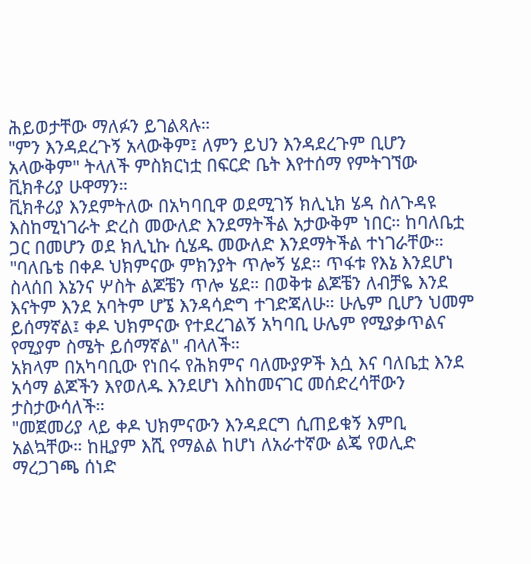ሕይወታቸው ማለፉን ይገልጻሉ።
"ምን እንዳደረጉኝ አላውቅም፤ ለምን ይህን እንዳደረጉም ቢሆን አላውቅም" ትላለች ምስክርነቷ በፍርድ ቤት እየተሰማ የምትገኘው ቪክቶሪያ ሁዋማን።
ቪክቶሪያ እንደምትለው በአካባቢዋ ወደሚገኝ ክሊኒክ ሄዳ ስለጉዳዩ እስከሚነገራት ድረስ መውለድ እንደማትችል አታውቅም ነበር። ከባለቤቷ ጋር በመሆን ወደ ክሊኒኩ ሲሄዱ መውለድ እንደማትችል ተነገራቸው።
"ባለቤቴ በቀዶ ህክምናው ምክንያት ጥሎኝ ሄደ። ጥፋቱ የእኔ እንደሆነ ስላሰበ እኔንና ሦስት ልጆቼን ጥሎ ሄደ። በወቅቱ ልጆቼን ለብቻዬ እንደ እናትም እንደ አባትም ሆኜ እንዳሳድግ ተገድጃለሁ። ሁሌም ቢሆን ህመም ይሰማኛል፤ ቀዶ ህክምናው የተደረገልኝ አካባቢ ሁሌም የሚያቃጥልና የሚያም ስሜት ይሰማኛል" ብላለች።
አክላም በአካባቢው የነበሩ የሕክምና ባለሙያዎች እሷ እና ባለቤቷ እንደ አሳማ ልጆችን እየወለዱ እንደሆነ እስከመናገር መሰድረሳቸውን ታስታውሳለች።
"መጀመሪያ ላይ ቀዶ ህክምናውን እንዳደርግ ሲጠይቁኝ እምቢ አልኳቸው። ከዚያም እሺ የማልል ከሆነ ለአራተኛው ልጄ የወሊድ ማረጋገጫ ሰነድ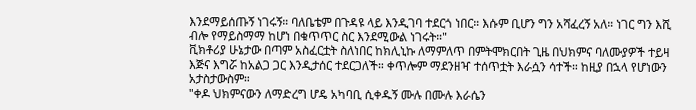እንደማይሰጡኝ ነገሩኝ። ባለቤቴም በጉዳዩ ላይ እንዲገባ ተደርጎ ነበር። እሱም ቢሆን ግን አሻፈረኝ አለ። ነገር ግን እሺ ብሎ የማይስማማ ከሆነ በቁጥጥር ስር እንደሚውል ነገሩት።"
ቪክቶሪያ ሁኔታው በጣም አስፈርቷት ስለነበር ከክሊኒኩ ለማምለጥ በምትሞክርበት ጊዜ በህክምና ባለሙያዎች ተይዛ እጅና እግሯ ከአልጋ ጋር እንዲታሰር ተደርጋለች። ቀጥሎም ማደንዘዣ ተሰጥቷት እራሷን ሳተች። ከዚያ በኋላ የሆነውን አታስታውስም።
"ቀዶ ህክምናውን ለማድረግ ሆዴ አካባቢ ሲቀዱኝ ሙሉ በሙሉ እራሴን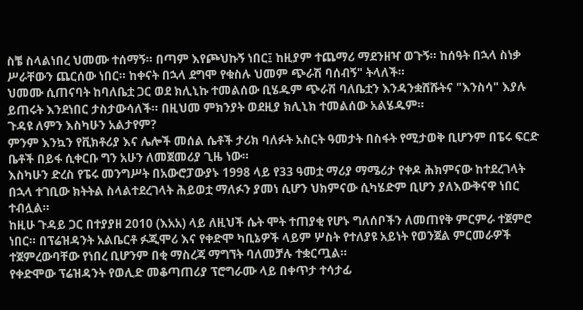ስቼ ስላልነበረ ህመሙ ተሰማኝ። በጣም እየጮህኩኝ ነበር፤ ከዚያም ተጨማሪ ማደንዘዣ ወጉኝ። ከሰዓት በኋላ ስነቃ ሥራቸውን ጨርሰው ነበር። ከቀናት በኋላ ደግሞ የቁስሉ ህመም ጭራሽ ባሰብኝ" ትላለች።
ህመሙ ሲጠናባት ከባለቤቷ ጋር ወደ ክሊኒኩ ተመልሰው ቢሄዱም ጭራሽ ባለቤቷን እንዳንቋሸሹትና "እንስሳ" እያሉ ይጠሩት እንደነበር ታስታውሳለች። በዚህመ ምክንያት ወደዚያ ክሊኒክ ተመልሰው አልሄዱም።
ጉዳዩ ለምን እስካሁን አልታየም?
ምንም እንኳን የቪክቶሪያ እና ሌሎች መሰል ሴቶች ታሪክ ባለፉት አስርት ዓመታት በስፋት የሚታወቅ ቢሆንም በፔሩ ፍርድ ቤቶች በይፋ ሲቀርቡ ግን አሁን ለመጀመሪያ ጊዜ ነው።
እስካሁን ድረስ የፔሩ መንግሥት በአውሮፓውያኑ 1998 ላይ የ33 ዓመቷ ማሪያ ማሜሪታ የቀዶ ሕክምናው ከተደረገላት በኋላ ተገቢው ክትትል ስላልተደረገላት ሕይወቷ ማለፉን ያመነ ሲሆን ህክምናው ሲካሄድም ቢሆን ያለእውቅናዋ ነበር ተብሏል።
ከዚሁ ጉዳይ ጋር በተያያዘ 2010 (እአአ) ላይ ለዚህች ሴት ሞት ተጠያቂ የሆኑ ግለሰቦችን ለመጠየቅ ምርምራ ተጀምሮ ነበር። በፕሬዝዳንት አልቤርቶ ፉጂሞሪ እና የቀድሞ ካቢኔዎች ላይም ሦስት የተለያዩ አይነት የወንጀል ምርመራዎች ተጀምረውባቸው የነበረ ቢሆንም በቂ ማስረጃ ማግኘት ባለመቻሉ ተቋርጧል።
የቀድሞው ፕሬዝዳንት የወሊድ መቆጣጠሪያ ፕሮግራሙ ላይ በቀጥታ ተሳታፊ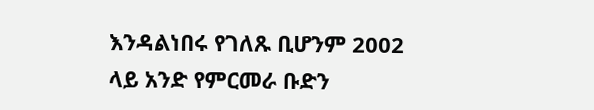እንዳልነበሩ የገለጹ ቢሆንም 2002 ላይ አንድ የምርመራ ቡድን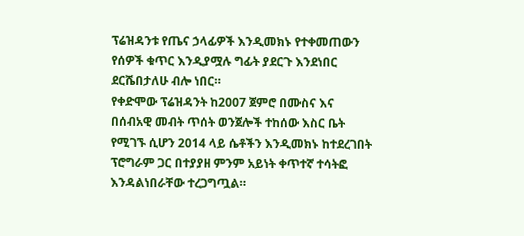ፕሬዝዳንቱ የጤና ኃላፊዎች እንዲመክኑ የተቀመጠውን የሰዎች ቁጥር እንዲያሟሉ ግፊት ያደርጉ እንደነበር ደርሼበታለሁ ብሎ ነበር።
የቀድሞው ፕሬዝዳንት ከ2007 ጀምሮ በሙስና እና በሰብአዊ መብት ጥሰት ወንጀሎች ተከሰው እስር ቤት የሚገኙ ሲሆን 2014 ላይ ሴቶችን እንዲመክኑ ከተደረገበት ፕሮግራም ጋር በተያያዘ ምንም አይነት ቀጥተኛ ተሳትፎ እንዳልነበራቸው ተረጋግጧል።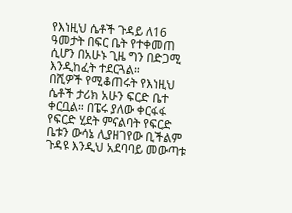የእነዚህ ሴቶች ጉዳይ ለ16 ዓመታት በፍር ቤት የተቀመጠ ሲሆን በአሁኑ ጊዜ ግን በድጋሚ እንዲከፈት ተደርጓል።
በሺዎች የሚቆጠሩት የእነዚህ ሴቶች ታሪክ አሁን ፍርድ ቤተ ቀርቧል። በፔሩ ያለው ቀርፋፋ የፍርድ ሂደት ምናልባት የፍርድ ቤቱን ውሳኔ ሊያዘገየው ቢችልም ጉዳዩ እንዲህ አደባባይ መውጣቱ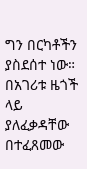ግን በርካቶችን ያስደሰተ ነው።
በአገሪቱ ዜጎች ላይ ያለፈቃዳቸው በተፈጸመው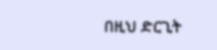በዚህ ድርጊት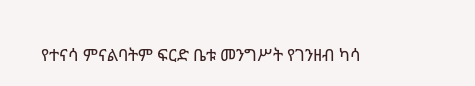የተናሳ ምናልባትም ፍርድ ቤቱ መንግሥት የገንዘብ ካሳ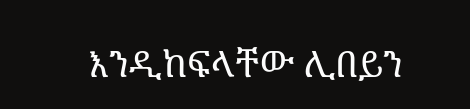እንዲከፍላቸው ሊበይን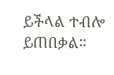ይችላል ተብሎ ይጠበቃል።